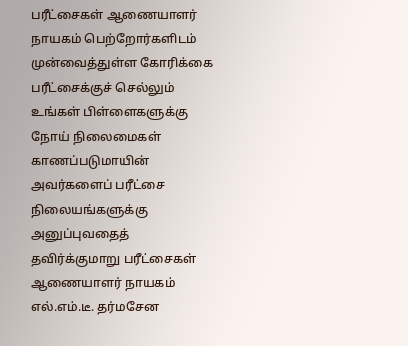பரீட்சைகள் ஆணையாளர் நாயகம் பெற்றோர்களிடம் முன்வைத்துள்ள கோரிக்கை
பரீட்சைக்குச் செல்லும் உங்கள் பிள்ளைகளுக்கு நோய் நிலைமைகள் காணப்படுமாயின் அவர்களைப் பரீட்சை நிலையங்களுக்கு அனுப்புவதைத் தவிர்க்குமாறு பரீட்சைகள் ஆணையாளர் நாயகம் எல்.எம்.டீ. தர்மசேன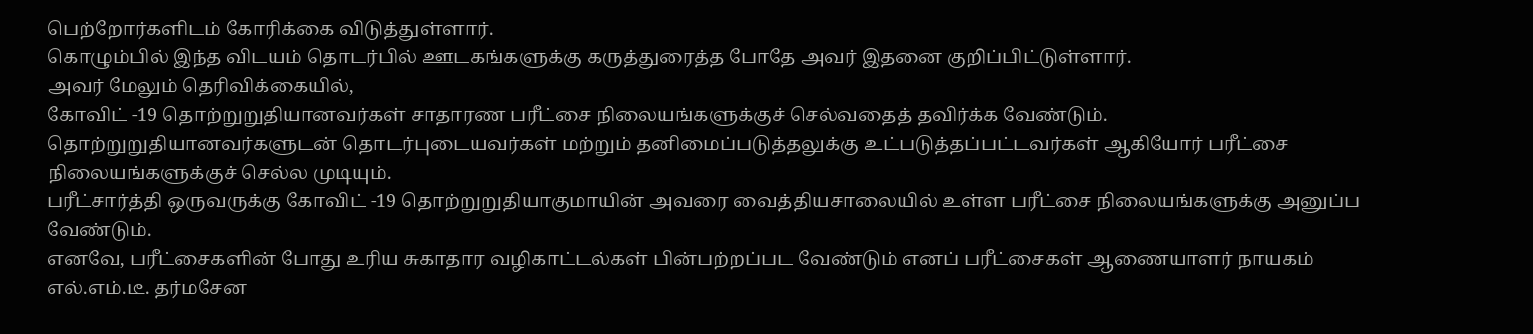பெற்றோர்களிடம் கோரிக்கை விடுத்துள்ளார்.
கொழும்பில் இந்த விடயம் தொடர்பில் ஊடகங்களுக்கு கருத்துரைத்த போதே அவர் இதனை குறிப்பிட்டுள்ளார்.
அவர் மேலும் தெரிவிக்கையில்,
கோவிட் -19 தொற்றுறுதியானவர்கள் சாதாரண பரீட்சை நிலையங்களுக்குச் செல்வதைத் தவிர்க்க வேண்டும்.
தொற்றுறுதியானவர்களுடன் தொடர்புடையவர்கள் மற்றும் தனிமைப்படுத்தலுக்கு உட்படுத்தப்பட்டவர்கள் ஆகியோர் பரீட்சை நிலையங்களுக்குச் செல்ல முடியும்.
பரீட்சார்த்தி ஒருவருக்கு கோவிட் -19 தொற்றுறுதியாகுமாயின் அவரை வைத்தியசாலையில் உள்ள பரீட்சை நிலையங்களுக்கு அனுப்ப வேண்டும்.
எனவே, பரீட்சைகளின் போது உரிய சுகாதார வழிகாட்டல்கள் பின்பற்றப்பட வேண்டும் எனப் பரீட்சைகள் ஆணையாளர் நாயகம் எல்.எம்.டீ. தர்மசேன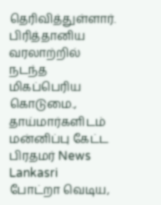தெரிவித்துள்ளார்.
பிரித்தானிய வரலாற்றில் நடந்த மிகப்பெரிய கொடுமை., தாய்மார்களிடம் மன்னிப்பு கேட்ட பிரதமர் News Lankasri
போட்றா வெடிய,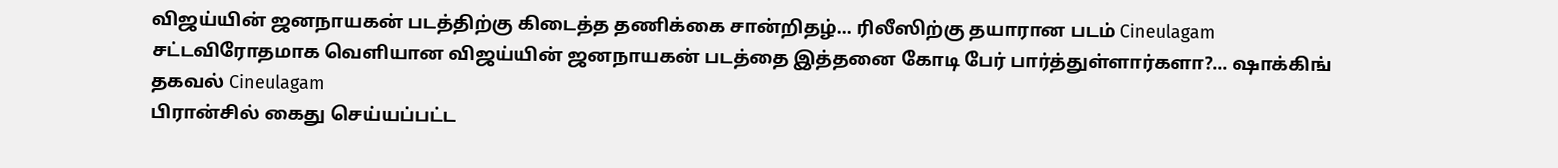விஜய்யின் ஜனநாயகன் படத்திற்கு கிடைத்த தணிக்கை சான்றிதழ்... ரிலீஸிற்கு தயாரான படம் Cineulagam
சட்டவிரோதமாக வெளியான விஜய்யின் ஜனநாயகன் படத்தை இத்தனை கோடி பேர் பார்த்துள்ளார்களா?... ஷாக்கிங் தகவல் Cineulagam
பிரான்சில் கைது செய்யப்பட்ட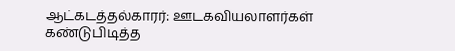ஆட்கடத்தல்காரர்: ஊடகவியலாளர்கள் கண்டுபிடித்த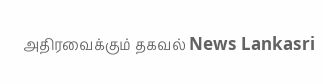அதிரவைக்கும் தகவல் News Lankasri